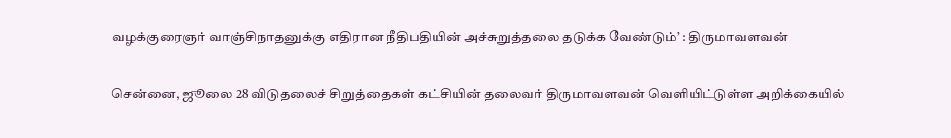வழக்குரைஞர் வாஞ்சிநாதனுக்கு எதிரான நீதிபதியின் அச்சுறுத்தலை தடுக்க வேண்டும்’ : திருமாவளவன்

சென்னை, ஜூலை 28 விடுதலைச் சிறுத்தைகள் கட்சியின் தலைவர் திருமாவளவன் வெளியிட்டுள்ள அறிக்கையில்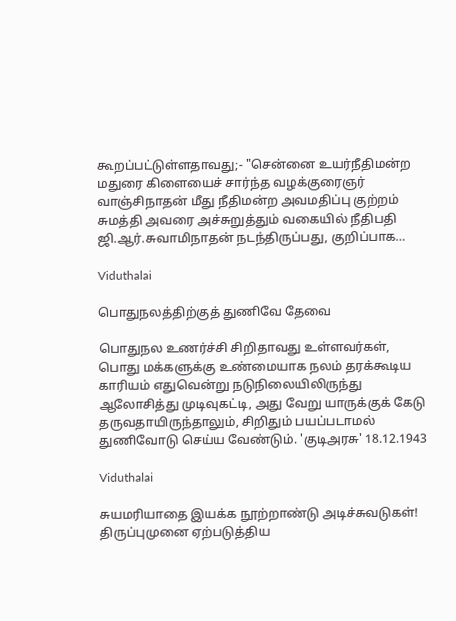கூறப்பட்டுள்ளதாவது;- "சென்னை உயர்நீதிமன்ற மதுரை கிளையைச் சார்ந்த வழக்குரைஞர் வாஞ்சிநாதன் மீது நீதிமன்ற அவமதிப்பு குற்றம் சுமத்தி அவரை அச்சுறுத்தும் வகையில் நீதிபதி ஜி.ஆர்.சுவாமிநாதன் நடந்திருப்பது, குறிப்பாக…

Viduthalai

பொதுநலத்திற்குத் துணிவே தேவை

பொதுநல உணர்ச்சி சிறிதாவது உள்ளவர்கள், பொது மக்களுக்கு உண்மையாக நலம் தரக்கூடிய காரியம் எதுவென்று நடுநிலையிலிருந்து ஆலோசித்து முடிவுகட்டி, அது வேறு யாருக்குக் கேடு தருவதாயிருந்தாலும், சிறிதும் பயப்படாமல் துணிவோடு செய்ய வேண்டும். 'குடிஅரசு' 18.12.1943

Viduthalai

சுயமரியாதை இயக்க நூற்றாண்டு அடிச்சுவடுகள்! திருப்புமுனை ஏற்படுத்திய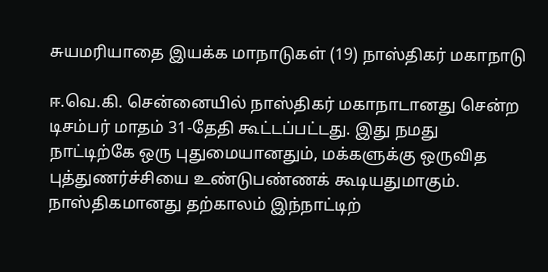சுயமரியாதை இயக்க மாநாடுகள் (19) நாஸ்திகர் மகாநாடு

ஈ.வெ.கி. சென்னையில் நாஸ்திகர் மகாநாடானது சென்ற டிசம்பர் மாதம் 31-தேதி கூட்டப்பட்டது. இது நமது நாட்டிற்கே ஒரு புதுமையானதும், மக்களுக்கு ஒருவித புத்துணர்ச்சியை உண்டுபண்ணக் கூடியதுமாகும். நாஸ்திகமானது தற்காலம் இந்நாட்டிற்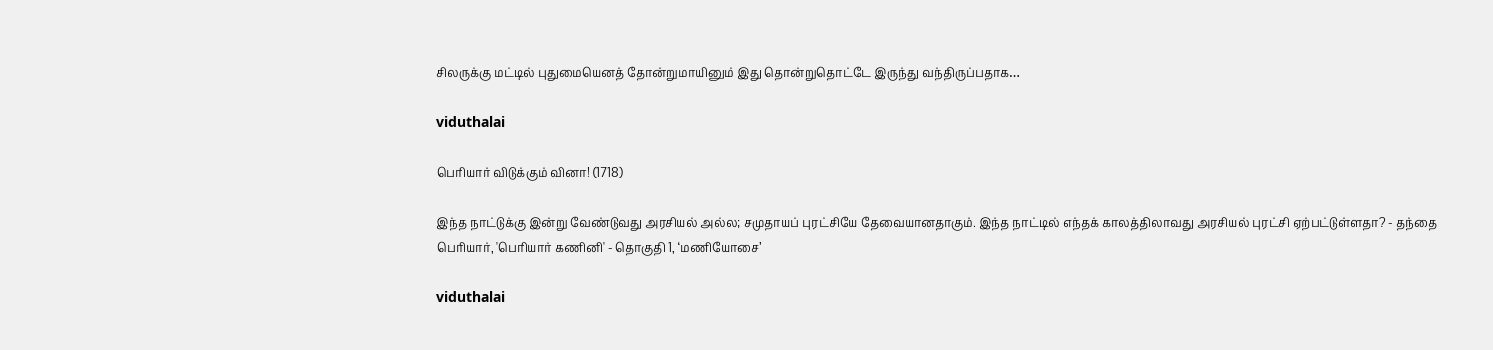சிலருக்கு மட்டில் புதுமையெனத் தோன்றுமாயினும் இது தொன்றுதொட்டே இருந்து வந்திருப்பதாக…

viduthalai

பெரியார் விடுக்கும் வினா! (1718)

இந்த நாட்டுக்கு இன்று வேண்டுவது அரசியல் அல்ல; சமுதாயப் புரட்சியே தேவையானதாகும். இந்த நாட்டில் எந்தக் காலத்திலாவது அரசியல் புரட்சி ஏற்பட்டுள்ளதா? - தந்தை பெரியார், 'பெரியார் கணினி' - தொகுதி 1, ‘மணியோசை’

viduthalai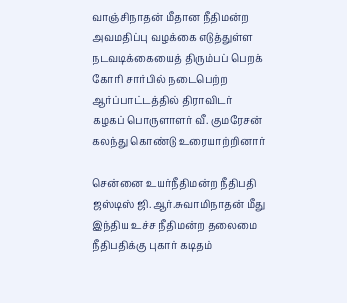வாஞ்சிநாதன் மீதான நீதிமன்ற அவமதிப்பு வழக்கை எடுத்துள்ள நடவடிக்கையைத் திரும்பப் பெறக் கோரி சார்பில் நடைபெற்ற ஆர்ப்பாட்டத்தில் திராவிடர் கழகப் பொருளாளர் வீ. குமரேசன் கலந்து கொண்டு உரையாற்றினார்

சென்னை உயர்நீதிமன்ற நீதிபதி ஜஸ்டிஸ் ஜி.ஆர்.சுவாமிநாதன் மீது இந்திய உச்ச நீதிமன்ற தலைமை நீதிபதிக்கு புகார் கடிதம்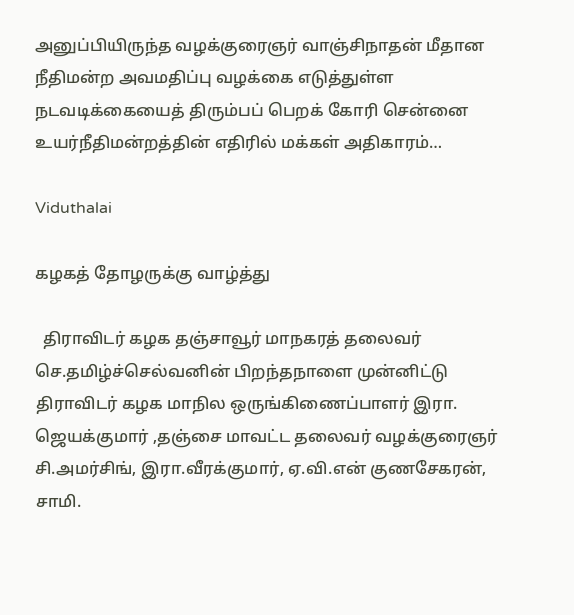அனுப்பியிருந்த வழக்குரைஞர் வாஞ்சிநாதன் மீதான நீதிமன்ற அவமதிப்பு வழக்கை எடுத்துள்ள நடவடிக்கையைத் திரும்பப் பெறக் கோரி சென்னை உயர்நீதிமன்றத்தின் எதிரில் மக்கள் அதிகாரம்…

Viduthalai

கழகத் தோழருக்கு வாழ்த்து

  திராவிடர் கழக தஞ்சாவூர் மாநகரத் தலைவர் செ.தமிழ்ச்செல்வனின் பிறந்தநாளை முன்னிட்டு திராவிடர் கழக மாநில ஒருங்கிணைப்பாளர் இரா. ஜெயக்குமார் ,தஞ்சை மாவட்ட தலைவர் வழக்குரைஞர் சி.அமர்சிங், இரா.வீரக்குமார், ஏ.வி.என் குணசேகரன், சாமி.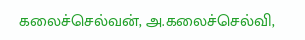கலைச்செல்வன், அ.கலைச்செல்வி,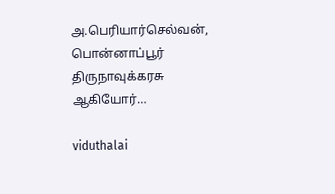அ.பெரியார்செல்வன், பொன்னாப்பூர் திருநாவுக்கரசு ஆகியோர்…

viduthalai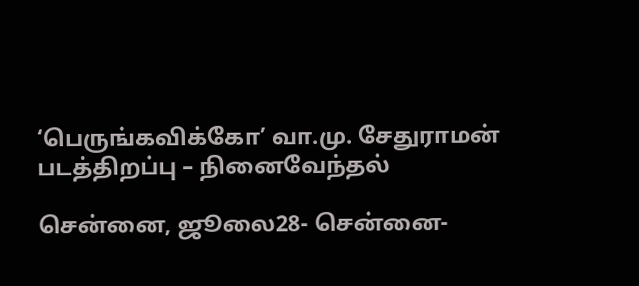‘பெருங்கவிக்கோ’ வா.மு. சேதுராமன் படத்திறப்பு – நினைவேந்தல்

சென்னை, ஜூலை28- சென்னை-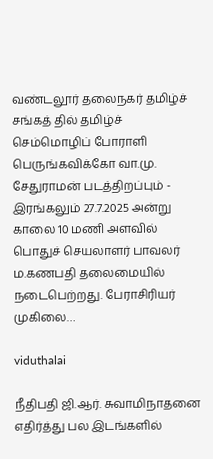வண்டலூர் தலைநகர் தமிழ்ச் சங்கத் தில் தமிழ்ச் செம்மொழிப் போராளி பெருங்கவிக்கோ வா.மு. சேதுராமன் படத்திறப்பும் - இரங்கலும் 27.7.2025 அன்று காலை 10 மணி அளவில்  பொதுச் செயலாளர் பாவலர் ம.கணபதி தலைமையில் நடைபெற்றது. பேராசிரியர் முகிலை…

viduthalai

நீதிபதி ஜி.ஆர். சுவாமிநாதனை எதிர்த்து பல இடங்களில்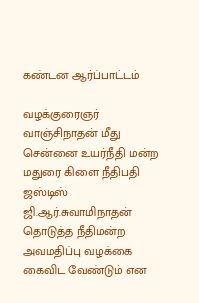கண்டன ஆர்ப்பாட்டம்

வழக்குரைஞர் வாஞ்சிநாதன் மீது சென்னை உயர்நீதி மன்ற மதுரை கிளை நீதிபதி ஜஸ்டிஸ் ஜி.ஆர்.சுவாமிநாதன் தொடுத்த நீதிமன்ற அவமதிப்பு வழக்கை கைவிட வேண்டும் என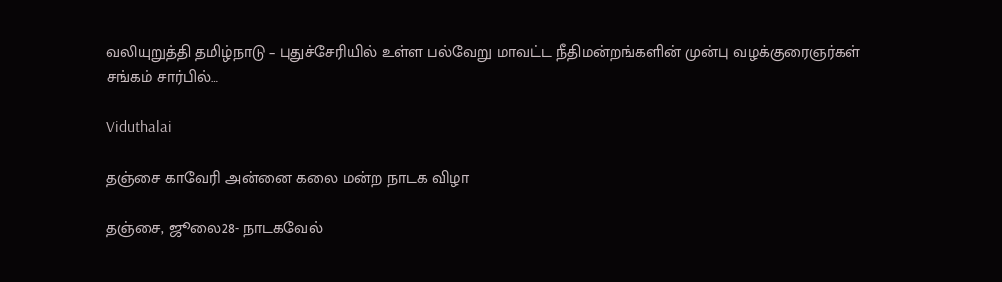வலியுறுத்தி தமிழ்நாடு – புதுச்சேரியில் உள்ள பல்வேறு மாவட்ட நீதிமன்றங்களின் முன்பு வழக்குரைஞர்கள் சங்கம் சார்பில்…

Viduthalai

தஞ்சை காவேரி அன்னை கலை மன்ற நாடக விழா

தஞ்சை, ஜூலை28- நாடகவேல்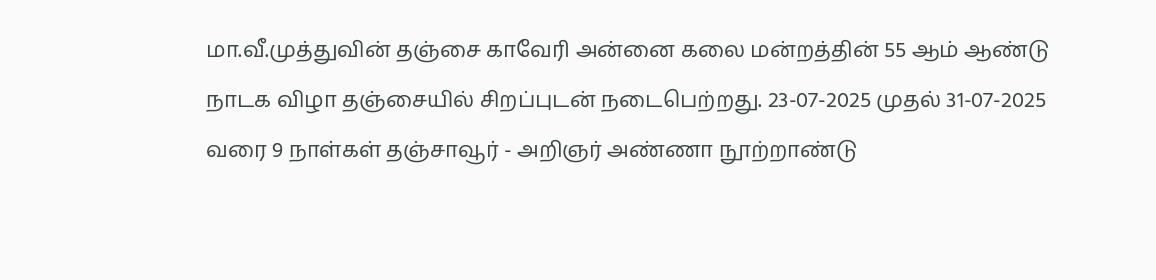மா.வீ.முத்துவின் தஞ்சை காவேரி அன்னை கலை மன்றத்தின் 55 ஆம் ஆண்டு நாடக விழா தஞ்சையில் சிறப்புடன் நடைபெற்றது. 23-07-2025 முதல் 31-07-2025 வரை 9 நாள்கள் தஞ்சாவூர் - அறிஞர் அண்ணா நூற்றாண்டு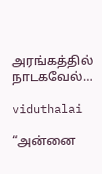அரங்கத்தில் நாடகவேல்…

viduthalai

“அன்னை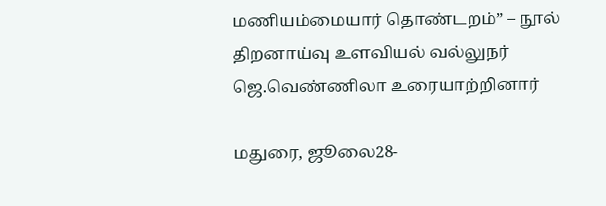மணியம்மையார் தொண்டறம்” – நூல் திறனாய்வு உளவியல் வல்லுநர் ஜெ.வெண்ணிலா உரையாற்றினார்

மதுரை, ஜூலை28-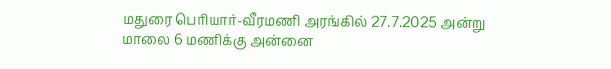மதுரை பெரியார்-வீரமணி அரங்கில் 27.7.2025 அன்று மாலை 6 மணிக்கு அன்னை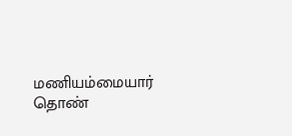மணியம்மையார் தொண்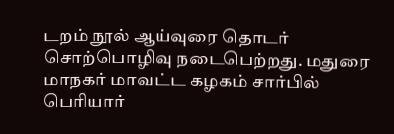டறம் நூல் ஆய்வுரை தொடர் சொற்பொழிவு நடைபெற்றது. மதுரை மாநகர் மாவட்ட கழகம் சார்பில் பெரியார்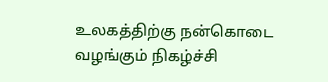உலகத்திற்கு நன்கொடை வழங்கும் நிகழ்ச்சி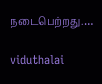நடைபெற்றது.…

viduthalai